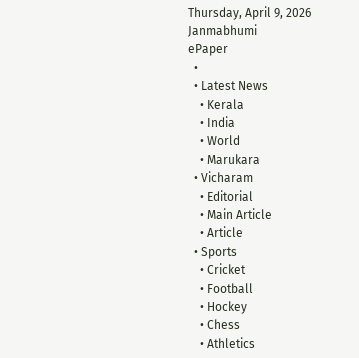Thursday, April 9, 2026
Janmabhumi
ePaper
  •
  • Latest News
    • Kerala
    • India
    • World
    • Marukara
  • Vicharam
    • Editorial
    • Main Article
    • Article
  • Sports
    • Cricket
    • Football
    • Hockey
    • Chess
    • Athletics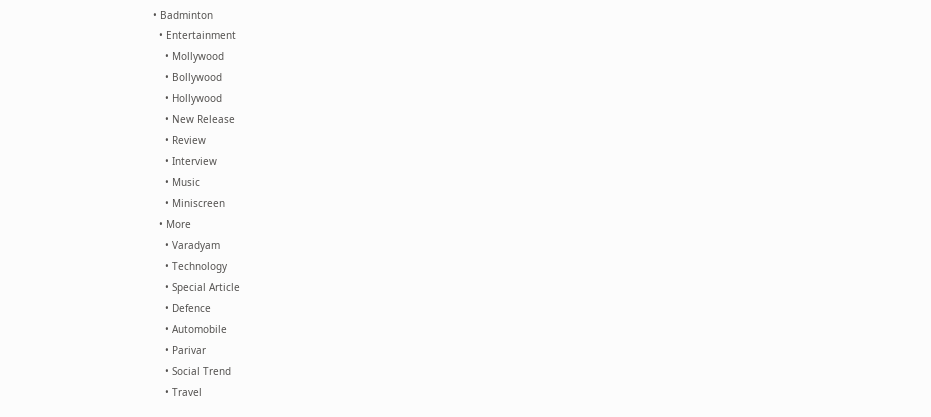• Badminton
  • Entertainment
    • Mollywood
    • Bollywood
    • Hollywood
    • New Release
    • Review
    • Interview
    • Music
    • Miniscreen
  • More
    • Varadyam
    • Technology
    • Special Article
    • Defence
    • Automobile
    • Parivar
    • Social Trend
    • Travel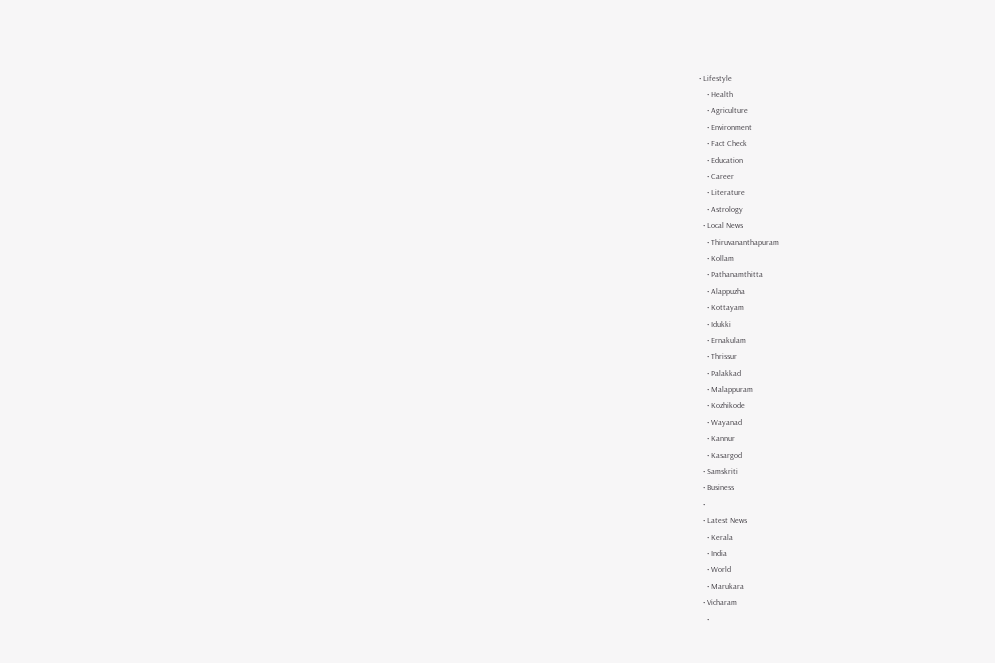• Lifestyle
    • Health
    • Agriculture
    • Environment
    • Fact Check
    • Education
    • Career
    • Literature
    • Astrology
  • Local News
    • Thiruvananthapuram
    • Kollam
    • Pathanamthitta
    • Alappuzha
    • Kottayam
    • Idukki
    • Ernakulam
    • Thrissur
    • Palakkad
    • Malappuram
    • Kozhikode
    • Wayanad
    • Kannur
    • Kasargod
  • Samskriti
  • Business
  •
  • Latest News
    • Kerala
    • India
    • World
    • Marukara
  • Vicharam
    •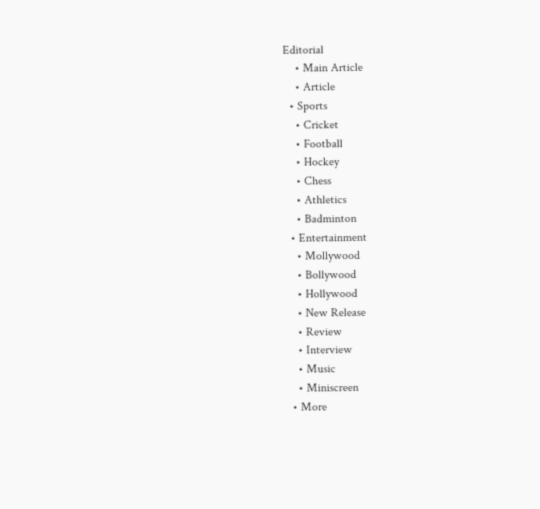Editorial
    • Main Article
    • Article
  • Sports
    • Cricket
    • Football
    • Hockey
    • Chess
    • Athletics
    • Badminton
  • Entertainment
    • Mollywood
    • Bollywood
    • Hollywood
    • New Release
    • Review
    • Interview
    • Music
    • Miniscreen
  • More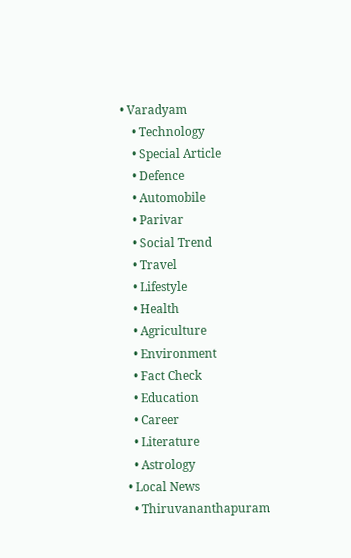• Varadyam
    • Technology
    • Special Article
    • Defence
    • Automobile
    • Parivar
    • Social Trend
    • Travel
    • Lifestyle
    • Health
    • Agriculture
    • Environment
    • Fact Check
    • Education
    • Career
    • Literature
    • Astrology
  • Local News
    • Thiruvananthapuram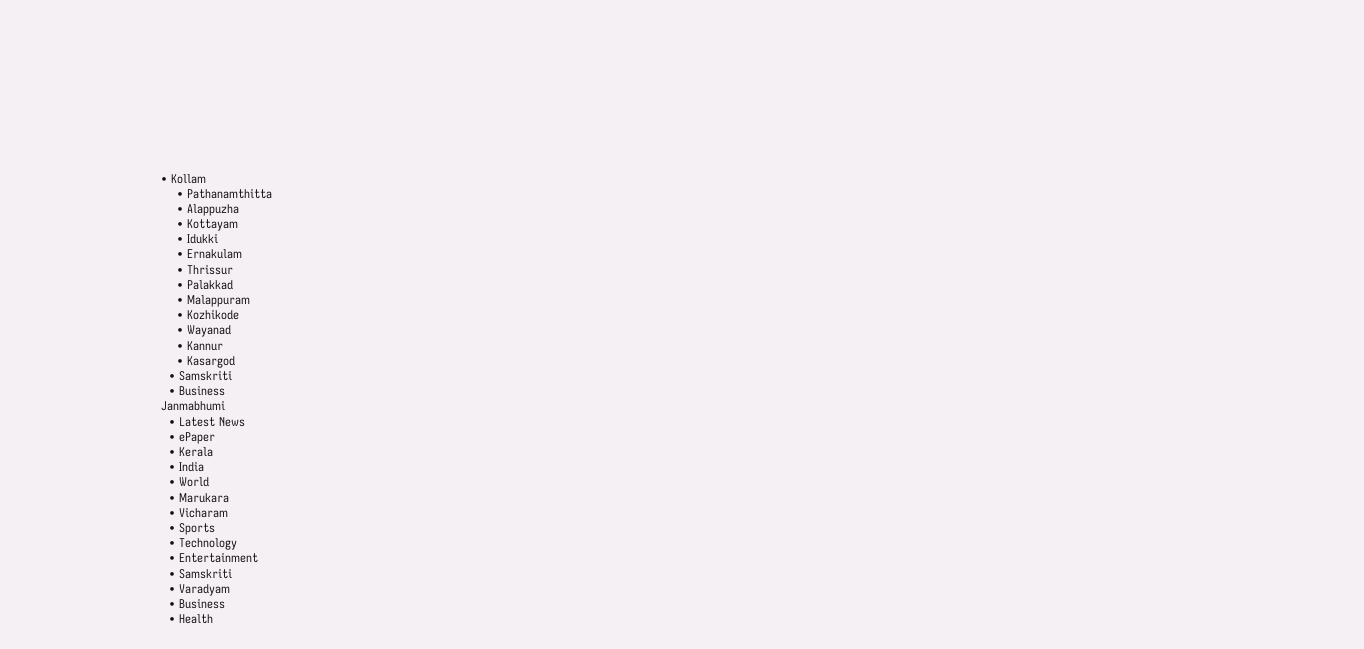• Kollam
    • Pathanamthitta
    • Alappuzha
    • Kottayam
    • Idukki
    • Ernakulam
    • Thrissur
    • Palakkad
    • Malappuram
    • Kozhikode
    • Wayanad
    • Kannur
    • Kasargod
  • Samskriti
  • Business
Janmabhumi
  • Latest News
  • ePaper
  • Kerala
  • India
  • World
  • Marukara
  • Vicharam
  • Sports
  • Technology
  • Entertainment
  • Samskriti
  • Varadyam
  • Business
  • Health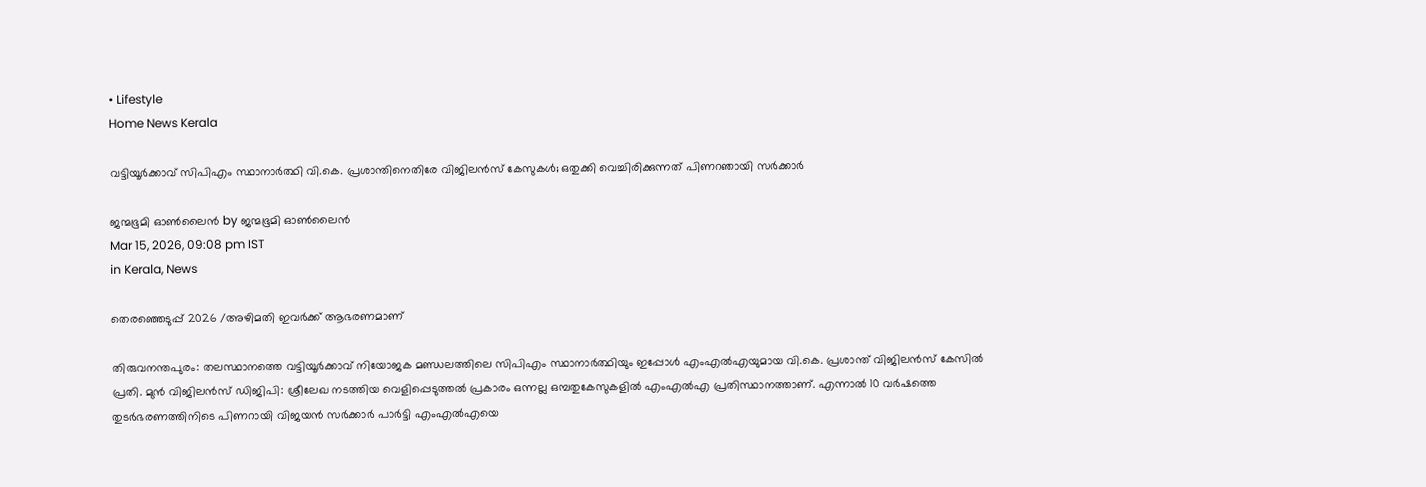• Lifestyle
Home News Kerala

വട്ടിയൂർക്കാവ് സിപിഎം സ്ഥാനാർത്ഥി വി.കെ. പ്രശാന്തിനെതിരേ വിജിലൻസ് കേസുകൾ; ഒതുക്കി വെച്ചിരിക്കുന്നത് പിണറഞായി സർക്കാർ

ജന്മഭൂമി ഓണ്‍ലൈന്‍ by ജന്മഭൂമി ഓണ്‍ലൈന്‍
Mar 15, 2026, 09:08 pm IST
in Kerala, News

തെരഞ്ഞെടുപ്പ് 2026 /അഴിമതി ഇവർക്ക് ആഭരണമാണ്

തിരുവനന്തപുരം: തലസ്ഥാനത്തെ വട്ടിയൂർക്കാവ് നിയോജക മണ്ഡലത്തിലെ സിപിഎം സ്ഥാനാർത്ഥിയും ഇപ്പോൾ എംഎൽഎയുമായ വി.കെ. പ്രശാന്ത് വിജിലൻസ് കേസിൽ പ്രതി. മുൻ വിജിലൻസ് ഡിജിപി: ശ്രീലേഖ നടത്തിയ വെളിപ്പെടുത്തൽ പ്രകാരം ഒന്നല്ല ഒമ്പതുകേസുകളിൽ എംഎൽഎ പ്രതിസ്ഥാനത്താണ്. എന്നാൽ 10 വർഷത്തെ തുടർഭരണത്തിനിടെ പിണറായി വിജയൻ സർക്കാർ പാർട്ടി എംഎൽഎയെ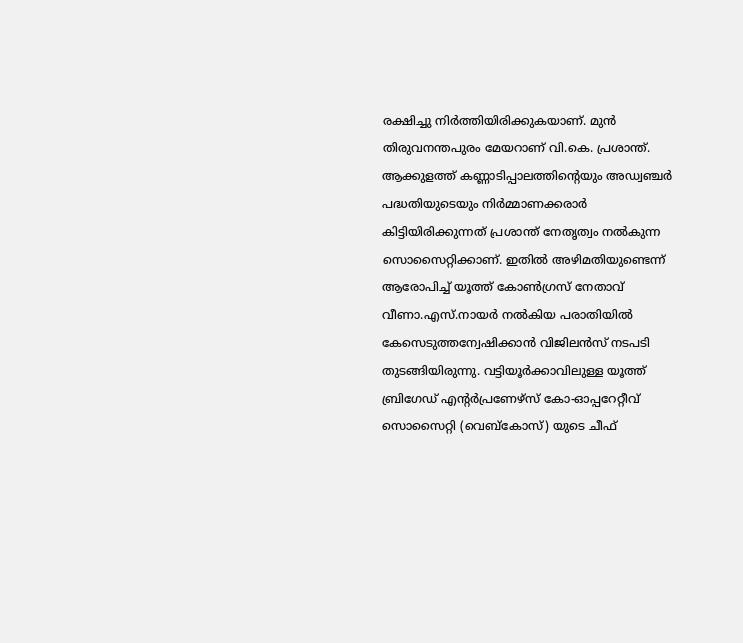രക്ഷിച്ചു നിർത്തിയിരിക്കുകയാണ്. മുൻ തിരുവനന്തപുരം മേയറാണ് വി.കെ. പ്രശാന്ത്.
ആക്കുളത്ത് കണ്ണാടിപ്പാലത്തിന്റെയും അഡ്വഞ്ചർ പദ്ധതിയുടെയും നിർമ്മാണക്കരാർ കിട്ടിയിരിക്കുന്നത് പ്രശാന്ത് നേതൃത്വം നൽകുന്ന സൊസൈറ്റിക്കാണ്. ഇതിൽ അഴിമതിയുണ്ടെന്ന് ആരോപിച്ച് യൂത്ത് കോൺഗ്രസ് നേതാവ് വീണാ.എസ്.നായർ നൽകിയ പരാതിയിൽ കേസെടുത്തന്വേഷിക്കാൻ വിജിലൻസ് നടപടി തുടങ്ങിയിരുന്നു. വട്ടിയൂർക്കാവിലുള്ള യൂത്ത് ബ്രിഗേഡ് എന്റർപ്രണേഴ്‌സ് കോ-ഓപ്പറേറ്റീവ് സൊസൈറ്റി (വെബ്‌കോസ്) യുടെ ചീഫ്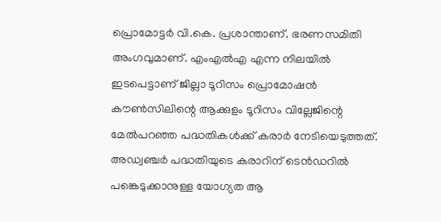പ്രൊമോട്ടർ വി.കെ. പ്രശാന്താണ്. ഭരണസമിതി അംഗവുമാണ്. എംഎൽഎ എന്ന നിലയിൽ ഇടപെട്ടാണ് ജില്ലാ ടൂറിസം പ്രൊമോഷൻ കൗൺസിലിന്റെ ആക്കുളം ടൂറിസം വില്ലേജിന്റെ മേൽപറഞ്ഞ പദ്ധതികൾക്ക് കരാർ നേടിയെടുത്തത്. അഡ്വഞ്ചർ പദ്ധതിയുടെ കരാറിന് ടെൻഡറിൽ പങ്കെടുക്കാനുള്ള യോഗ്യത ആ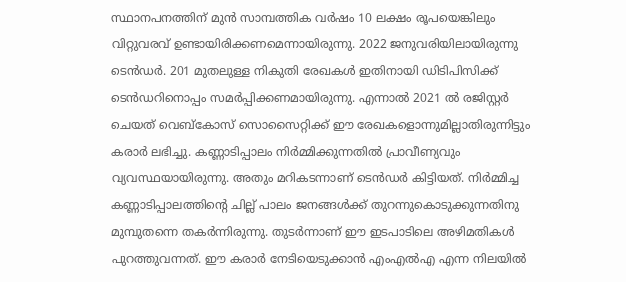സ്ഥാനപനത്തിന് മുൻ സാമ്പത്തിക വർഷം 10 ലക്ഷം രൂപയെങ്കിലും വിറ്റുവരവ് ഉണ്ടായിരിക്കണമെന്നായിരുന്നു. 2022 ജനുവരിയിലായിരുന്നു ടെൻഡർ. 201 മുതലുള്ള നികുതി രേഖകൾ ഇതിനായി ഡിടിപിസിക്ക് ടെൻഡറിനൊപ്പം സമർപ്പിക്കണമായിരുന്നു. എന്നാൽ 2021 ൽ രജിസ്റ്റർ ചെയത് വെബ്‌കോസ് സൊസൈറ്റിക്ക് ഈ രേഖകളൊന്നുമില്ലാതിരുന്നിട്ടും കരാർ ലഭിച്ചു. കണ്ണാടിപ്പാലം നിർമ്മിക്കുന്നതിൽ പ്രാവീണ്യവും വ്യവസ്ഥയായിരുന്നു. അതും മറികടന്നാണ് ടെൻഡർ കിട്ടിയത്. നിർമ്മിച്ച കണ്ണാടിപ്പാലത്തിന്റെ ചില്ല് പാലം ജനങ്ങൾക്ക് തുറന്നുകൊടുക്കുന്നതിനു മുമ്പുതന്നെ തകർന്നിരുന്നു. തുടർന്നാണ് ഈ ഇടപാടിലെ അഴിമതികൾ പുറത്തുവന്നത്. ഈ കരാർ നേടിയെടുക്കാൻ എംഎൽഎ എന്ന നിലയിൽ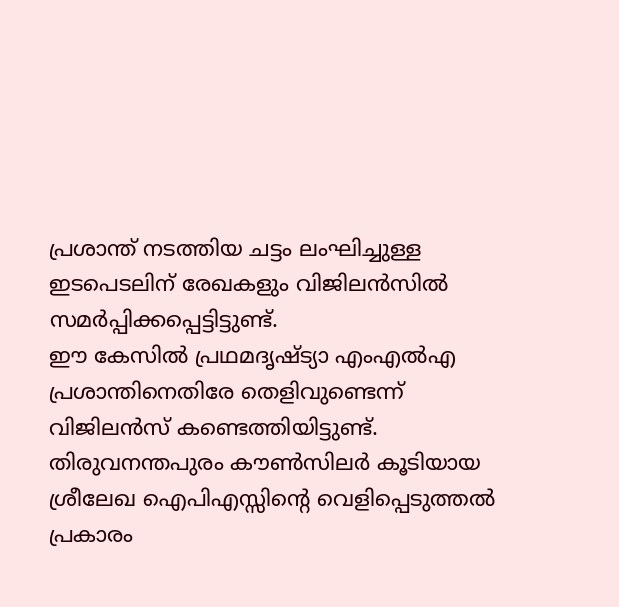പ്രശാന്ത് നടത്തിയ ചട്ടം ലംഘിച്ചുള്ള ഇടപെടലിന് രേഖകളും വിജിലൻസിൽ സമർപ്പിക്കപ്പെട്ടിട്ടുണ്ട്.
ഈ കേസിൽ പ്രഥമദൃഷ്ട്യാ എംഎൽഎ പ്രശാന്തിനെതിരേ തെളിവുണ്ടെന്ന് വിജിലൻസ് കണ്ടെത്തിയിട്ടുണ്ട്.
തിരുവനന്തപുരം കൗൺസിലർ കൂടിയായ ശ്രീലേഖ ഐപിഎസ്സിന്റെ വെളിപ്പെടുത്തൽ പ്രകാരം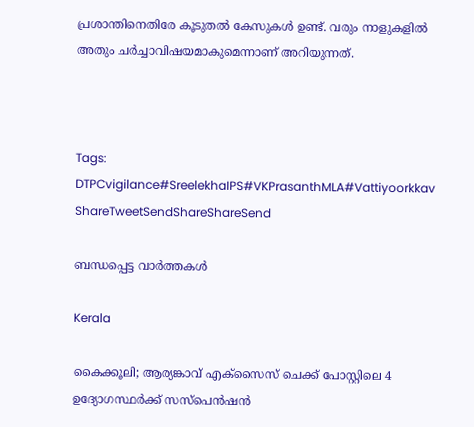പ്രശാന്തിനെതിരേ കൂടുതൽ കേസുകൾ ഉണ്ട്. വരും നാളുകളിൽ അതും ചർച്ചാവിഷയമാകുമെന്നാണ് അറിയുന്നത്.



Tags: DTPCvigilance#SreelekhaIPS#VKPrasanthMLA#Vattiyoorkkav
ShareTweetSendShareShareSend

ബന്ധപ്പെട്ട വാര്‍ത്തകള്‍

Kerala

കൈക്കൂലി; ആര്യങ്കാവ് എക്‌സൈസ് ചെക്ക് പോസ്റ്റിലെ 4 ഉദ്യോഗസ്ഥര്‍ക്ക് സസ്‌പെന്‍ഷന്‍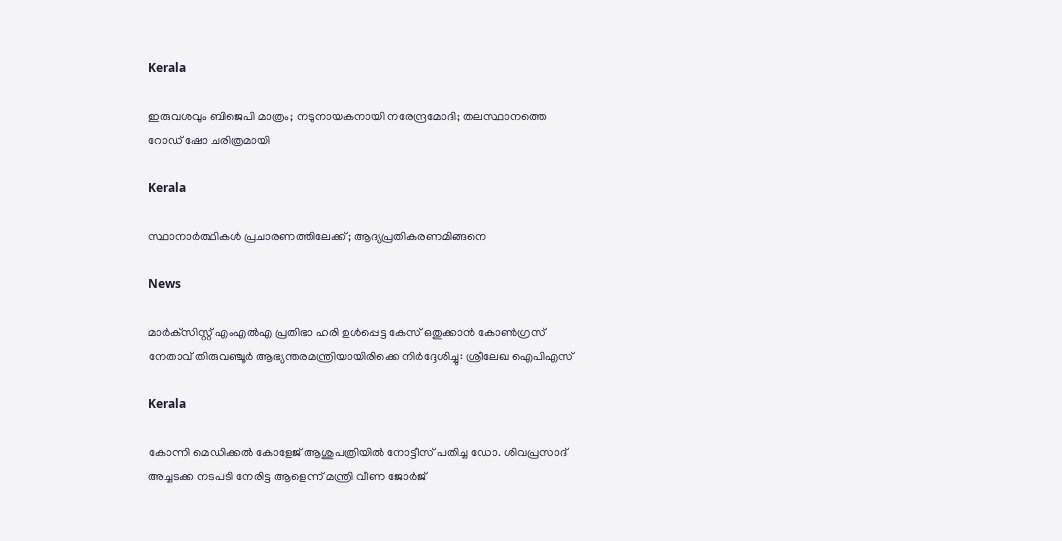Kerala

ഇരുവശവും ബിജെപി മാത്രം; നടുനായകനായി നരേന്ദ്രമോദി; തലസ്ഥാനത്തെ റോഡ് ഷോ ചരിത്രമായി

Kerala

സ്ഥാനാർത്ഥികൾ പ്രചാരണത്തിലേക്ക്; ആദ്യപ്രതികരണമിങ്ങനെ

News

മാർക്‌സിസ്റ്റ് എംഎൽഎ പ്രതിഭാ ഹരി ഉൾപ്പെട്ട കേസ് ഒതുക്കാൻ കോൺഗ്രസ് നേതാവ് തിരുവഞ്ചൂർ ആഭ്യന്തരമന്ത്രിയായിരിക്കെ നിർദ്ദേശിച്ചു: ശ്രീലേഖ ഐപിഎസ്

Kerala

കോന്നി മെഡിക്കല്‍ കോളേജ് ആശുപത്രിയില്‍ നോട്ടീസ് പതിച്ച ഡോ. ശിവപ്രസാദ് അച്ചടക്ക നടപടി നേരിട്ട ആളെന്ന് മന്ത്രി വീണ ജോര്‍ജ്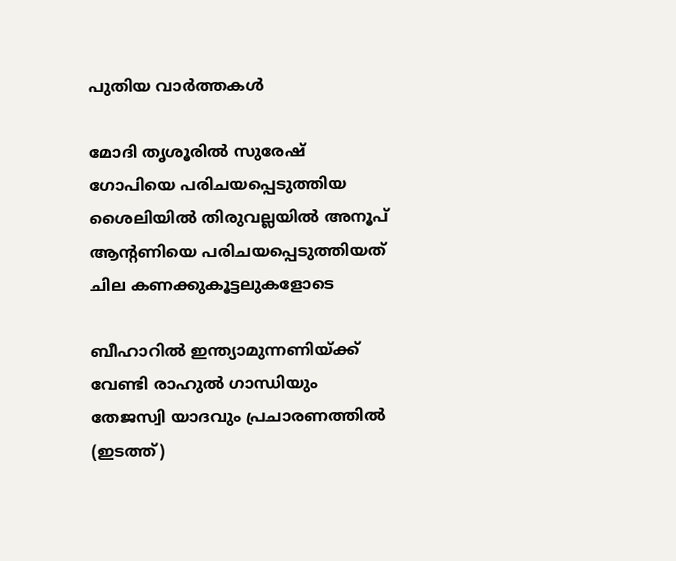പുതിയ വാര്‍ത്തകള്‍

മോദി തൃശൂരില്‍ സുരേഷ് ഗോപിയെ പരിചയപ്പെടുത്തിയ ശൈലിയില്‍ തിരുവല്ലയില്‍ അനൂപ് ആന്‍റണിയെ പരിചയപ്പെടുത്തിയത് ചില കണക്കുകൂട്ടലുകളോടെ

ബീഹാറില്‍ ഇന്ത്യാമുന്നണിയ്ക്ക് വേണ്ടി രാഹുല്‍ ഗാന്ധിയും തേജസ്വി യാദവും പ്രചാരണത്തില്‍ (ഇടത്ത്)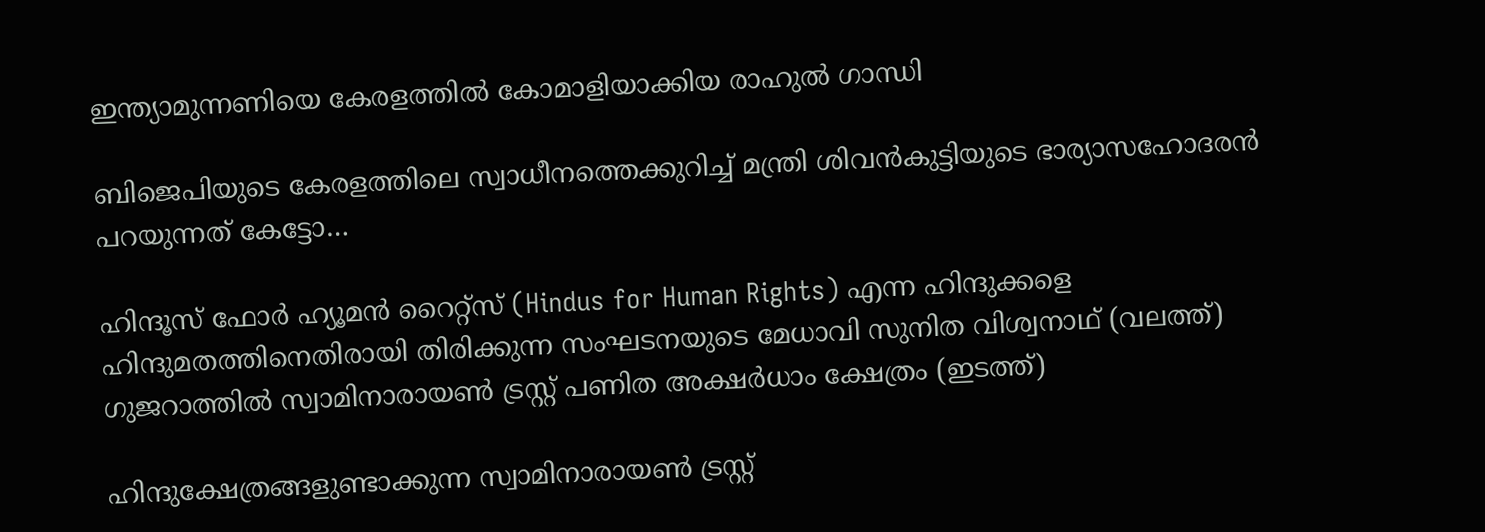ഇന്ത്യാമുന്നണിയെ കേരളത്തില്‍ കോമാളിയാക്കിയ രാഹുല്‍ ഗാന്ധി

ബിജെപിയുടെ കേരളത്തിലെ സ്വാധീനത്തെക്കുറിച്ച് മന്ത്രി ശിവന്‍കുട്ടിയുടെ ഭാര്യാസഹോദരന്‍ പറയുന്നത് കേട്ടോ…

ഹിന്ദൂസ് ഫോര്‍ ഹ്യൂമന്‍ റൈറ്റ്സ് (Hindus for Human Rights) എന്ന ഹിന്ദുക്കളെ ഹിന്ദുമതത്തിനെതിരായി തിരിക്കുന്ന സംഘടനയുടെ മേധാവി സുനിത വിശ്വനാഥ് (വലത്ത്) ഗുജറാത്തില്‍ സ്വാമിനാരായണ്‍ ട്രസ്റ്റ് പണിത അക്ഷര്‍ധാം ക്ഷേത്രം (ഇടത്ത്)

ഹിന്ദുക്ഷേത്രങ്ങളുണ്ടാക്കുന്ന സ്വാമിനാരായണ്‍ ട്രസ്റ്റ്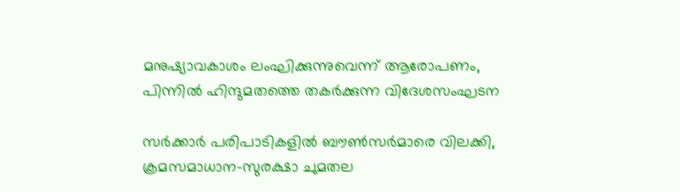മനുഷ്യാവകാശം ലംഘിക്കുന്നുവെന്ന് ആരോപണം, പിന്നില്‍ ഹിന്ദുമതത്തെ തകര്‍ക്കുന്ന വിദേശസംഘടന

സര്‍ക്കാര്‍ പരിപാടികളില്‍ ബൗണ്‍സര്‍മാരെ വിലക്കി, ക്രമസമാധാന-സുരക്ഷാ ചുമതല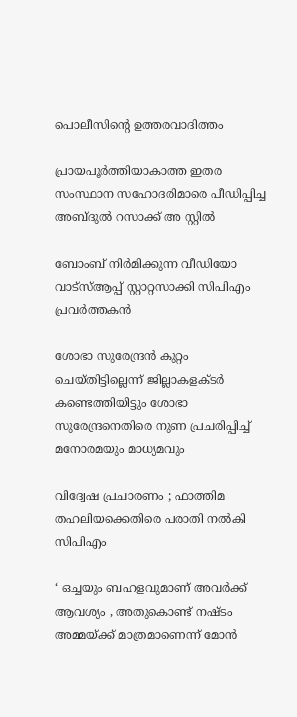പൊലീസിന്റെ ഉത്തരവാദിത്തം

പ്രായപൂര്‍ത്തിയാകാത്ത ഇതര സംസ്ഥാന സഹോദരിമാരെ പീഡിപ്പിച്ച അബ്ദുല്‍ റസാക്ക് അ സ്റ്റില്‍

ബോംബ് നിര്‍മിക്കുന്ന വീഡിയോ വാട്‌സ്ആപ്പ് സ്റ്റാറ്റസാക്കി സിപിഎം പ്രവര്‍ത്തകന്‍

ശോഭാ സുരേന്ദ്രന്‍ കുറ്റം ചെയ്തിട്ടില്ലെന്ന് ജില്ലാകളക്ടര്‍ കണ്ടെത്തിയിട്ടും ശോഭാ സുരേന്ദ്രനെതിരെ നുണ പ്രചരിപ്പിച്ച് മനോരമയും മാധ്യമവും

വിദ്വേഷ പ്രചാരണം ; ഫാത്തിമ തഹലിയക്കെതിരെ പരാതി നല്‍കി സിപിഎം

‘ ഒച്ചയും ബഹളവുമാണ് അവർക്ക് ആവശ്യം , അതുകൊണ്ട് നഷ്ടം അമ്മയ്‌ക്ക് മാത്രമാണെന്ന് മോൻ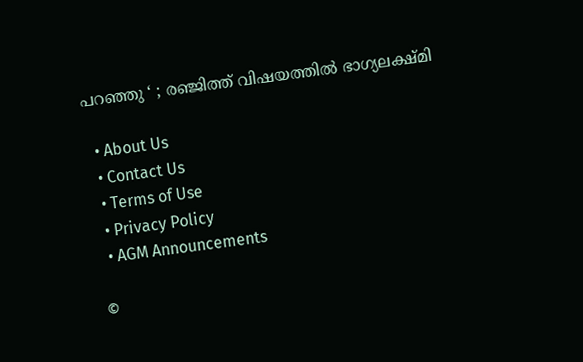പറഞ്ഞു ‘ ; രഞ്ജിത്ത് വിഷയത്തിൽ ഭാഗ്യലക്ഷ്മി

  • About Us
  • Contact Us
  • Terms of Use
  • Privacy Policy
  • AGM Announcements

©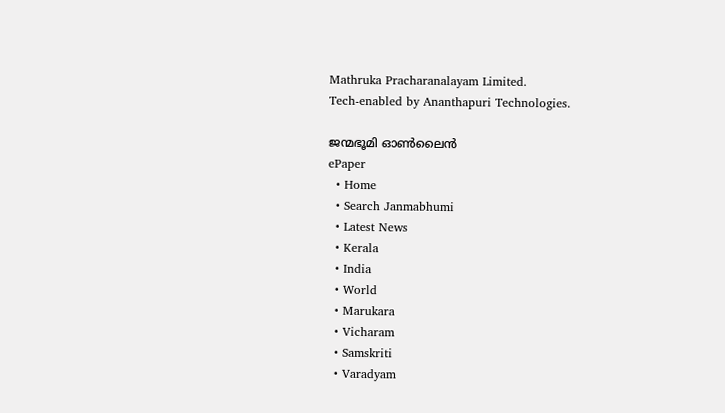Mathruka Pracharanalayam Limited.
Tech-enabled by Ananthapuri Technologies.

ജന്മഭൂമി ഓണ്‍ലൈന്‍
ePaper
  • Home
  • Search Janmabhumi
  • Latest News
  • Kerala
  • India
  • World
  • Marukara
  • Vicharam
  • Samskriti
  • Varadyam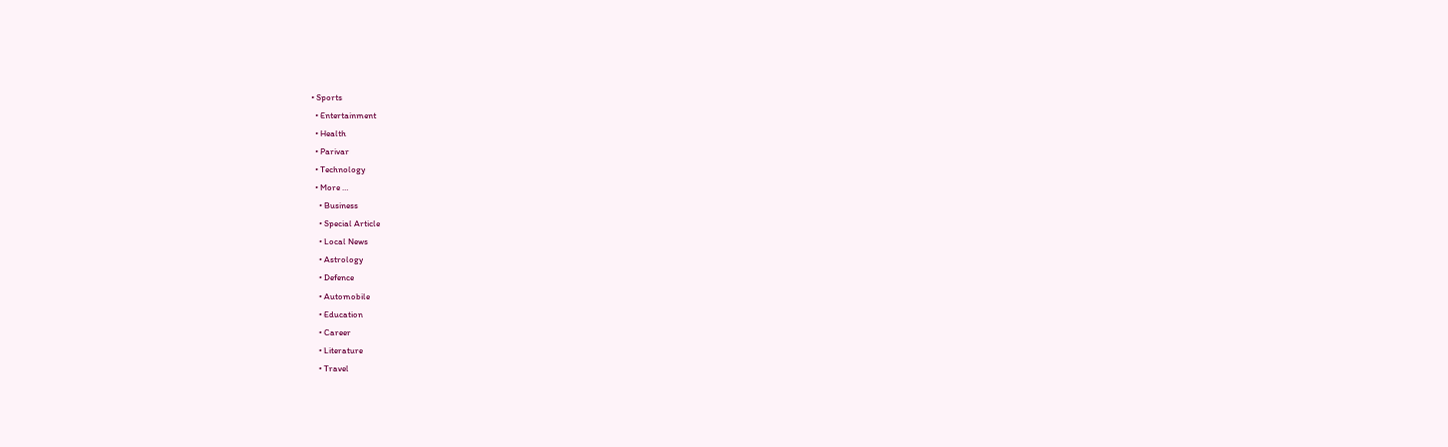• Sports
  • Entertainment
  • Health
  • Parivar
  • Technology
  • More …
    • Business
    • Special Article
    • Local News
    • Astrology
    • Defence
    • Automobile
    • Education
    • Career
    • Literature
    • Travel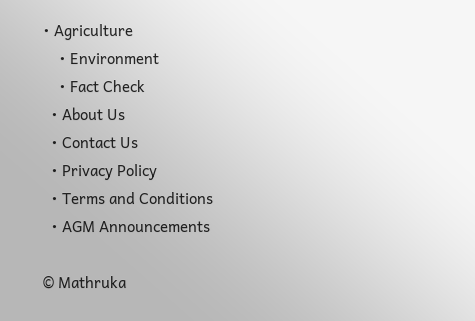• Agriculture
    • Environment
    • Fact Check
  • About Us
  • Contact Us
  • Privacy Policy
  • Terms and Conditions
  • AGM Announcements

© Mathruka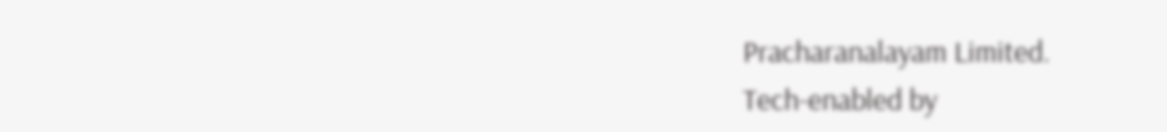Pracharanalayam Limited.
Tech-enabled by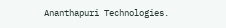Ananthapuri Technologies.